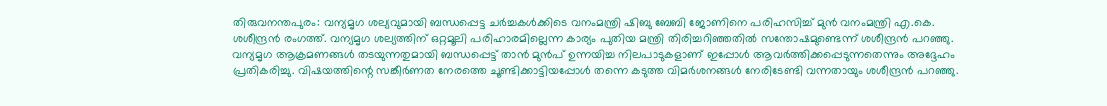തിരുവനന്തപുരം: വന്യമൃഗ ശല്യവുമായി ബന്ധപ്പെട്ട ചർച്ചകൾക്കിടെ വനംമന്ത്രി ഷിബു ബേബി ജോണിനെ പരിഹസിച്ച് മുൻ വനംമന്ത്രി എ.കെ. ശശീന്ദ്രൻ രംഗത്ത്. വന്യമൃഗ ശല്യത്തിന് ഒറ്റമൂലി പരിഹാരമില്ലെന്ന കാര്യം പുതിയ മന്ത്രി തിരിച്ചറിഞ്ഞതിൽ സന്തോഷമുണ്ടെന്ന് ശശീന്ദ്രൻ പറഞ്ഞു.
വന്യമൃഗ ആക്രമണങ്ങൾ തടയുന്നതുമായി ബന്ധപ്പെട്ട് താൻ മുൻപ് ഉന്നയിച്ച നിലപാടുകളാണ് ഇപ്പോൾ ആവർത്തിക്കപ്പെടുന്നതെന്നും അദ്ദേഹം പ്രതികരിച്ചു. വിഷയത്തിന്റെ സങ്കീർണത നേരത്തെ ചൂണ്ടിക്കാട്ടിയപ്പോൾ തന്നെ കടുത്ത വിമർശനങ്ങൾ നേരിടേണ്ടി വന്നതായും ശശീന്ദ്രൻ പറഞ്ഞു.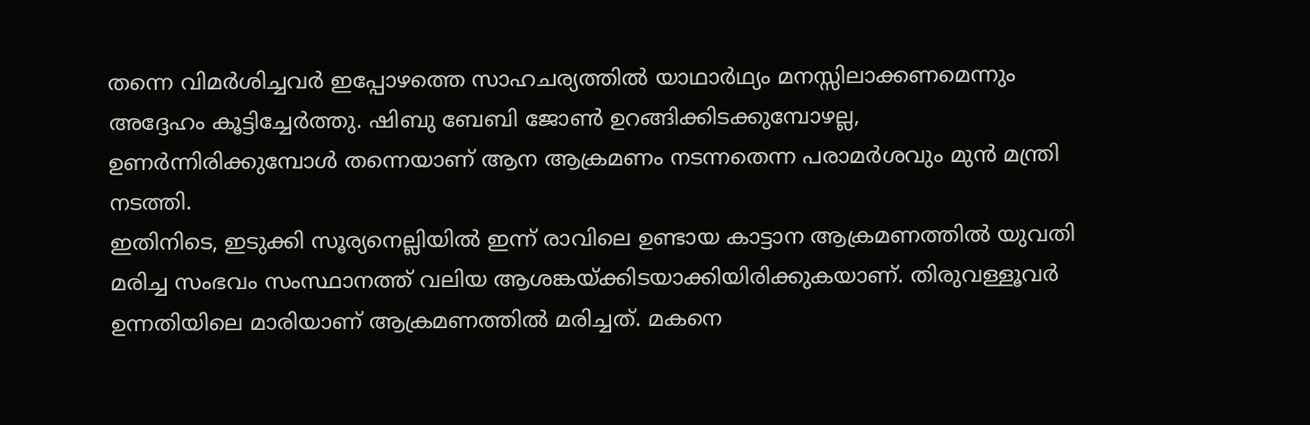തന്നെ വിമർശിച്ചവർ ഇപ്പോഴത്തെ സാഹചര്യത്തിൽ യാഥാർഥ്യം മനസ്സിലാക്കണമെന്നും അദ്ദേഹം കൂട്ടിച്ചേർത്തു. ഷിബു ബേബി ജോൺ ഉറങ്ങിക്കിടക്കുമ്പോഴല്ല, ഉണർന്നിരിക്കുമ്പോൾ തന്നെയാണ് ആന ആക്രമണം നടന്നതെന്ന പരാമർശവും മുൻ മന്ത്രി നടത്തി.
ഇതിനിടെ, ഇടുക്കി സൂര്യനെല്ലിയിൽ ഇന്ന് രാവിലെ ഉണ്ടായ കാട്ടാന ആക്രമണത്തിൽ യുവതി മരിച്ച സംഭവം സംസ്ഥാനത്ത് വലിയ ആശങ്കയ്ക്കിടയാക്കിയിരിക്കുകയാണ്. തിരുവള്ളൂവർ ഉന്നതിയിലെ മാരിയാണ് ആക്രമണത്തിൽ മരിച്ചത്. മകനെ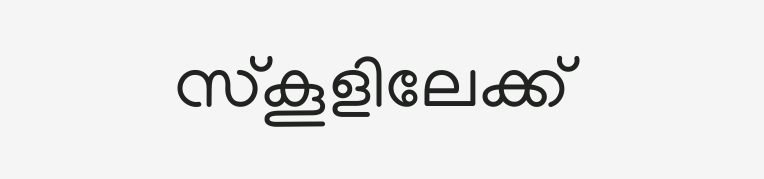സ്കൂളിലേക്ക്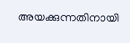അയക്കുന്നതിനായി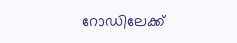റോഡിലേക്ക്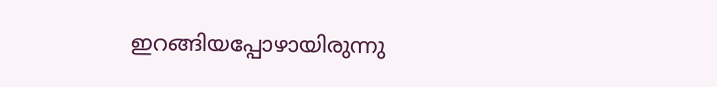ഇറങ്ങിയപ്പോഴായിരുന്നു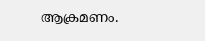ആക്രമണം.